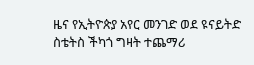ዜና የኢትዮጵያ አየር መንገድ ወደ ዩናይትድ ስቴትስ ችካጎ ግዛት ተጨማሪ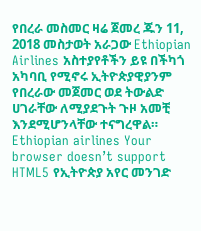የበረራ መስመር ዛሬ ጀመረ ጁን 11, 2018 መስታወት አራጋው Ethiopian Airlines አስተያየቶችን ይዩ በችካጎ አካባቢ የሚኖሩ ኢትዮጵያዊያንም የበረራው መጀመር ወደ ትውልድ ሀገራቸው ለሚያደጉት ጉዞ አመቺ እንደሚሆንላቸው ተናግረዋል። Ethiopian airlines Your browser doesn’t support HTML5 የኢትዮጵያ አየር መንገድ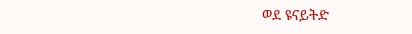ወደ ዩናይትድ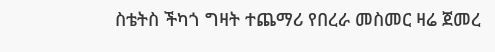ስቴትስ ችካጎ ግዛት ተጨማሪ የበረራ መስመር ዛሬ ጀመረ